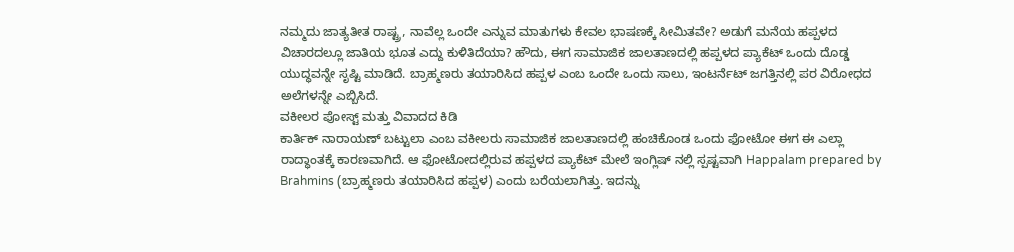ನಮ್ಮದು ಜಾತ್ಯತೀತ ರಾಷ್ಟ್ರ, ನಾವೆಲ್ಲ ಒಂದೇ ಎನ್ನುವ ಮಾತುಗಳು ಕೇವಲ ಭಾಷಣಕ್ಕೆ ಸೀಮಿತವೇ? ಅಡುಗೆ ಮನೆಯ ಹಪ್ಪಳದ ವಿಚಾರದಲ್ಲೂ ಜಾತಿಯ ಭೂತ ಎದ್ದು ಕುಳಿತಿದೆಯಾ? ಹೌದು, ಈಗ ಸಾಮಾಜಿಕ ಜಾಲತಾಣದಲ್ಲಿ ಹಪ್ಪಳದ ಪ್ಯಾಕೆಟ್ ಒಂದು ದೊಡ್ಡ ಯುದ್ಧವನ್ನೇ ಸೃಷ್ಟಿ ಮಾಡಿದೆ. ಬ್ರಾಹ್ಮಣರು ತಯಾರಿಸಿದ ಹಪ್ಪಳ ಎಂಬ ಒಂದೇ ಒಂದು ಸಾಲು, ಇಂಟರ್ನೆಟ್ ಜಗತ್ತಿನಲ್ಲಿ ಪರ ವಿರೋಧದ ಅಲೆಗಳನ್ನೇ ಎಬ್ಬಿಸಿದೆ.
ವಕೀಲರ ಪೋಸ್ಟ್ ಮತ್ತು ವಿವಾದದ ಕಿಡಿ
ಕಾರ್ತಿಕ್ ನಾರಾಯಣ್ ಬಟ್ಟುಲಾ ಎಂಬ ವಕೀಲರು ಸಾಮಾಜಿಕ ಜಾಲತಾಣದಲ್ಲಿ ಹಂಚಿಕೊಂಡ ಒಂದು ಫೋಟೋ ಈಗ ಈ ಎಲ್ಲಾ ರಾದ್ಧಾಂತಕ್ಕೆ ಕಾರಣವಾಗಿದೆ. ಆ ಫೋಟೋದಲ್ಲಿರುವ ಹಪ್ಪಳದ ಪ್ಯಾಕೆಟ್ ಮೇಲೆ ಇಂಗ್ಲಿಷ್ ನಲ್ಲಿ ಸ್ಪಷ್ಟವಾಗಿ Happalam prepared by Brahmins (ಬ್ರಾಹ್ಮಣರು ತಯಾರಿಸಿದ ಹಪ್ಪಳ) ಎಂದು ಬರೆಯಲಾಗಿತ್ತು. ಇದನ್ನು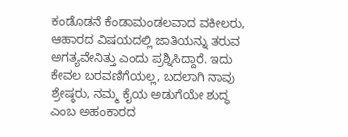ಕಂಡೊಡನೆ ಕೆಂಡಾಮಂಡಲವಾದ ವಕೀಲರು, ಆಹಾರದ ವಿಷಯದಲ್ಲಿ ಜಾತಿಯನ್ನು ತರುವ ಅಗತ್ಯವೇನಿತ್ತು ಎಂದು ಪ್ರಶ್ನಿಸಿದ್ದಾರೆ. ಇದು ಕೇವಲ ಬರವಣಿಗೆಯಲ್ಲ, ಬದಲಾಗಿ ನಾವು ಶ್ರೇಷ್ಠರು, ನಮ್ಮ ಕೈಯ ಅಡುಗೆಯೇ ಶುದ್ಧ ಎಂಬ ಅಹಂಕಾರದ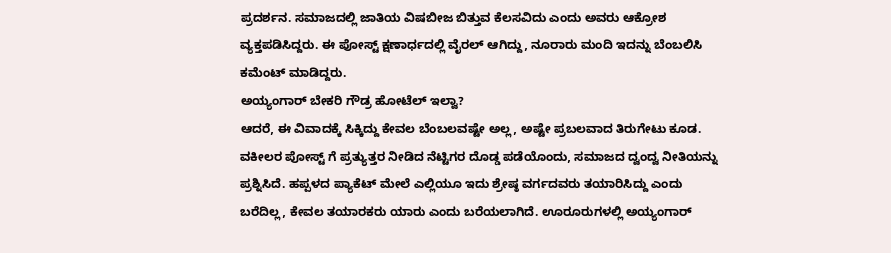ಪ್ರದರ್ಶನ. ಸಮಾಜದಲ್ಲಿ ಜಾತಿಯ ವಿಷಬೀಜ ಬಿತ್ತುವ ಕೆಲಸವಿದು ಎಂದು ಅವರು ಆಕ್ರೋಶ ವ್ಯಕ್ತಪಡಿಸಿದ್ದರು. ಈ ಪೋಸ್ಟ್ ಕ್ಷಣಾರ್ಧದಲ್ಲಿ ವೈರಲ್ ಆಗಿದ್ದು, ನೂರಾರು ಮಂದಿ ಇದನ್ನು ಬೆಂಬಲಿಸಿ ಕಮೆಂಟ್ ಮಾಡಿದ್ದರು.
ಅಯ್ಯಂಗಾರ್ ಬೇಕರಿ ಗೌಡ್ರ ಹೋಟೆಲ್ ಇಲ್ವಾ?
ಆದರೆ, ಈ ವಿವಾದಕ್ಕೆ ಸಿಕ್ಕಿದ್ದು ಕೇವಲ ಬೆಂಬಲವಷ್ಟೇ ಅಲ್ಲ, ಅಷ್ಟೇ ಪ್ರಬಲವಾದ ತಿರುಗೇಟು ಕೂಡ. ವಕೀಲರ ಪೋಸ್ಟ್ ಗೆ ಪ್ರತ್ಯುತ್ತರ ನೀಡಿದ ನೆಟ್ಟಿಗರ ದೊಡ್ಡ ಪಡೆಯೊಂದು, ಸಮಾಜದ ದ್ವಂದ್ವ ನೀತಿಯನ್ನು ಪ್ರಶ್ನಿಸಿದೆ. ಹಪ್ಪಳದ ಪ್ಯಾಕೆಟ್ ಮೇಲೆ ಎಲ್ಲಿಯೂ ಇದು ಶ್ರೇಷ್ಠ ವರ್ಗದವರು ತಯಾರಿಸಿದ್ದು ಎಂದು ಬರೆದಿಲ್ಲ, ಕೇವಲ ತಯಾರಕರು ಯಾರು ಎಂದು ಬರೆಯಲಾಗಿದೆ. ಊರೂರುಗಳಲ್ಲಿ ಅಯ್ಯಂಗಾರ್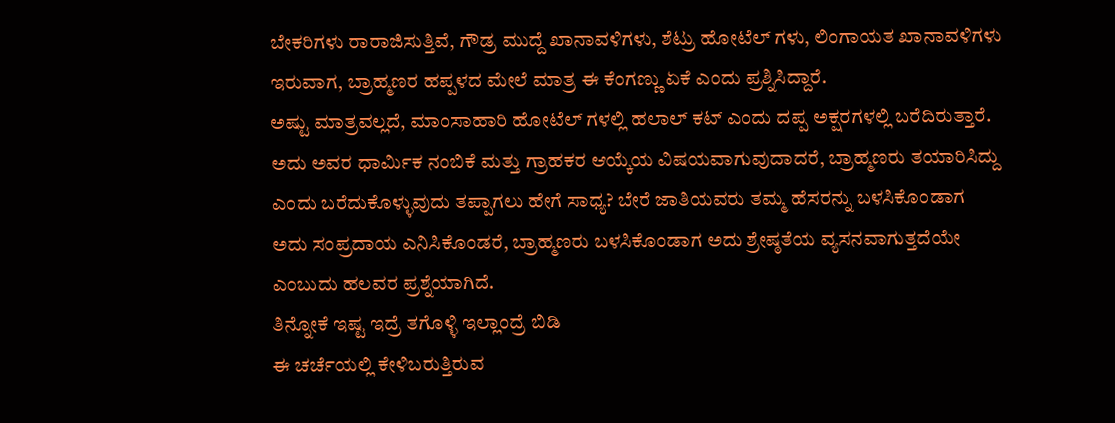ಬೇಕರಿಗಳು ರಾರಾಜಿಸುತ್ತಿವೆ, ಗೌಡ್ರ ಮುದ್ದೆ ಖಾನಾವಳಿಗಳು, ಶೆಟ್ರು ಹೋಟೆಲ್ ಗಳು, ಲಿಂಗಾಯತ ಖಾನಾವಳಿಗಳು ಇರುವಾಗ, ಬ್ರಾಹ್ಮಣರ ಹಪ್ಪಳದ ಮೇಲೆ ಮಾತ್ರ ಈ ಕೆಂಗಣ್ಣು ಏಕೆ ಎಂದು ಪ್ರಶ್ನಿಸಿದ್ದಾರೆ.
ಅಷ್ಟು ಮಾತ್ರವಲ್ಲದೆ, ಮಾಂಸಾಹಾರಿ ಹೋಟೆಲ್ ಗಳಲ್ಲಿ ಹಲಾಲ್ ಕಟ್ ಎಂದು ದಪ್ಪ ಅಕ್ಷರಗಳಲ್ಲಿ ಬರೆದಿರುತ್ತಾರೆ. ಅದು ಅವರ ಧಾರ್ಮಿಕ ನಂಬಿಕೆ ಮತ್ತು ಗ್ರಾಹಕರ ಆಯ್ಕೆಯ ವಿಷಯವಾಗುವುದಾದರೆ, ಬ್ರಾಹ್ಮಣರು ತಯಾರಿಸಿದ್ದು ಎಂದು ಬರೆದುಕೊಳ್ಳುವುದು ತಪ್ಪಾಗಲು ಹೇಗೆ ಸಾಧ್ಯ? ಬೇರೆ ಜಾತಿಯವರು ತಮ್ಮ ಹೆಸರನ್ನು ಬಳಸಿಕೊಂಡಾಗ ಅದು ಸಂಪ್ರದಾಯ ಎನಿಸಿಕೊಂಡರೆ, ಬ್ರಾಹ್ಮಣರು ಬಳಸಿಕೊಂಡಾಗ ಅದು ಶ್ರೇಷ್ಠತೆಯ ವ್ಯಸನವಾಗುತ್ತದೆಯೇ ಎಂಬುದು ಹಲವರ ಪ್ರಶ್ನೆಯಾಗಿದೆ.
ತಿನ್ನೋಕೆ ಇಷ್ಟ ಇದ್ರೆ ತಗೊಳ್ಳಿ ಇಲ್ಲಾಂದ್ರೆ ಬಿಡಿ
ಈ ಚರ್ಚೆಯಲ್ಲಿ ಕೇಳಿಬರುತ್ತಿರುವ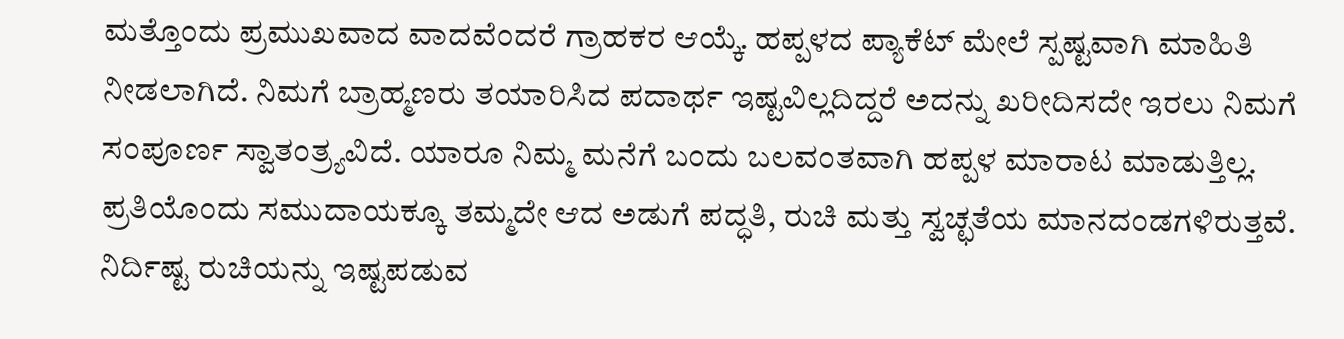ಮತ್ತೊಂದು ಪ್ರಮುಖವಾದ ವಾದವೆಂದರೆ ಗ್ರಾಹಕರ ಆಯ್ಕೆ. ಹಪ್ಪಳದ ಪ್ಯಾಕೆಟ್ ಮೇಲೆ ಸ್ಪಷ್ಟವಾಗಿ ಮಾಹಿತಿ ನೀಡಲಾಗಿದೆ. ನಿಮಗೆ ಬ್ರಾಹ್ಮಣರು ತಯಾರಿಸಿದ ಪದಾರ್ಥ ಇಷ್ಟವಿಲ್ಲದಿದ್ದರೆ ಅದನ್ನು ಖರೀದಿಸದೇ ಇರಲು ನಿಮಗೆ ಸಂಪೂರ್ಣ ಸ್ವಾತಂತ್ರ್ಯವಿದೆ. ಯಾರೂ ನಿಮ್ಮ ಮನೆಗೆ ಬಂದು ಬಲವಂತವಾಗಿ ಹಪ್ಪಳ ಮಾರಾಟ ಮಾಡುತ್ತಿಲ್ಲ. ಪ್ರತಿಯೊಂದು ಸಮುದಾಯಕ್ಕೂ ತಮ್ಮದೇ ಆದ ಅಡುಗೆ ಪದ್ಧತಿ, ರುಚಿ ಮತ್ತು ಸ್ವಚ್ಛತೆಯ ಮಾನದಂಡಗಳಿರುತ್ತವೆ. ನಿರ್ದಿಷ್ಟ ರುಚಿಯನ್ನು ಇಷ್ಟಪಡುವ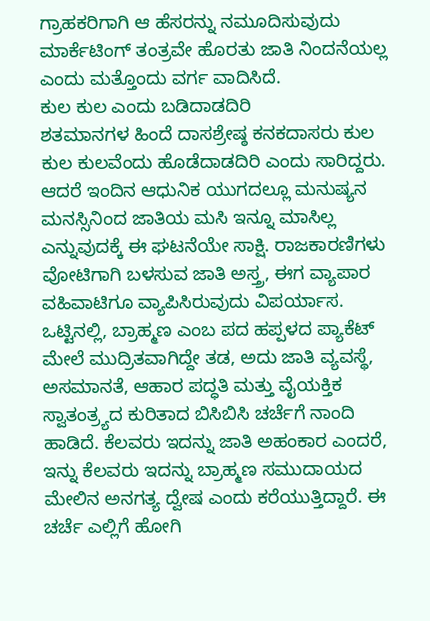ಗ್ರಾಹಕರಿಗಾಗಿ ಆ ಹೆಸರನ್ನು ನಮೂದಿಸುವುದು ಮಾರ್ಕೆಟಿಂಗ್ ತಂತ್ರವೇ ಹೊರತು ಜಾತಿ ನಿಂದನೆಯಲ್ಲ ಎಂದು ಮತ್ತೊಂದು ವರ್ಗ ವಾದಿಸಿದೆ.
ಕುಲ ಕುಲ ಎಂದು ಬಡಿದಾಡದಿರಿ
ಶತಮಾನಗಳ ಹಿಂದೆ ದಾಸಶ್ರೇಷ್ಠ ಕನಕದಾಸರು ಕುಲ ಕುಲ ಕುಲವೆಂದು ಹೊಡೆದಾಡದಿರಿ ಎಂದು ಸಾರಿದ್ದರು. ಆದರೆ ಇಂದಿನ ಆಧುನಿಕ ಯುಗದಲ್ಲೂ ಮನುಷ್ಯನ ಮನಸ್ಸಿನಿಂದ ಜಾತಿಯ ಮಸಿ ಇನ್ನೂ ಮಾಸಿಲ್ಲ ಎನ್ನುವುದಕ್ಕೆ ಈ ಘಟನೆಯೇ ಸಾಕ್ಷಿ. ರಾಜಕಾರಣಿಗಳು ವೋಟಿಗಾಗಿ ಬಳಸುವ ಜಾತಿ ಅಸ್ತ್ರ, ಈಗ ವ್ಯಾಪಾರ ವಹಿವಾಟಿಗೂ ವ್ಯಾಪಿಸಿರುವುದು ವಿಪರ್ಯಾಸ.
ಒಟ್ಟಿನಲ್ಲಿ, ಬ್ರಾಹ್ಮಣ ಎಂಬ ಪದ ಹಪ್ಪಳದ ಪ್ಯಾಕೆಟ್ ಮೇಲೆ ಮುದ್ರಿತವಾಗಿದ್ದೇ ತಡ, ಅದು ಜಾತಿ ವ್ಯವಸ್ಥೆ, ಅಸಮಾನತೆ, ಆಹಾರ ಪದ್ಧತಿ ಮತ್ತು ವೈಯಕ್ತಿಕ ಸ್ವಾತಂತ್ರ್ಯದ ಕುರಿತಾದ ಬಿಸಿಬಿಸಿ ಚರ್ಚೆಗೆ ನಾಂದಿ ಹಾಡಿದೆ. ಕೆಲವರು ಇದನ್ನು ಜಾತಿ ಅಹಂಕಾರ ಎಂದರೆ, ಇನ್ನು ಕೆಲವರು ಇದನ್ನು ಬ್ರಾಹ್ಮಣ ಸಮುದಾಯದ ಮೇಲಿನ ಅನಗತ್ಯ ದ್ವೇಷ ಎಂದು ಕರೆಯುತ್ತಿದ್ದಾರೆ. ಈ ಚರ್ಚೆ ಎಲ್ಲಿಗೆ ಹೋಗಿ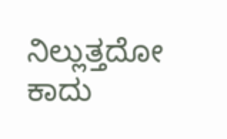ನಿಲ್ಲುತ್ತದೋ ಕಾದು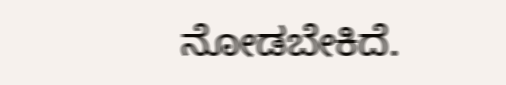ನೋಡಬೇಕಿದೆ.